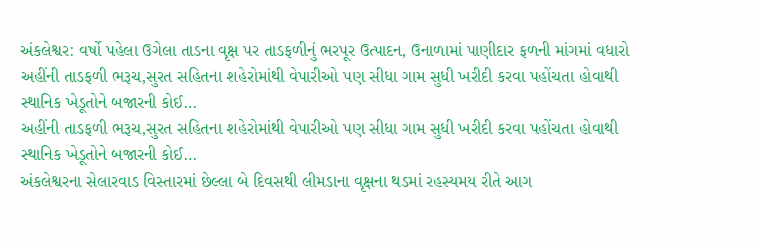અંકલેશ્વર: વર્ષો પહેલા ઉગેલા તાડના વૃક્ષ પર તાડફળીનું ભરપૂર ઉત્પાદન, ઉનાળામાં પાણીદાર ફળની માંગમાં વધારો
અહીંની તાડફળી ભરૂચ,સુરત સહિતના શહેરોમાંથી વેપારીઓ પણ સીધા ગામ સુધી ખરીદી કરવા પહોંચતા હોવાથી સ્થાનિક ખેડૂતોને બજારની કોઈ…
અહીંની તાડફળી ભરૂચ,સુરત સહિતના શહેરોમાંથી વેપારીઓ પણ સીધા ગામ સુધી ખરીદી કરવા પહોંચતા હોવાથી સ્થાનિક ખેડૂતોને બજારની કોઈ…
અંકલેશ્વરના સેલારવાડ વિસ્તારમાં છેલ્લા બે દિવસથી લીમડાના વૃક્ષના થડમાં રહસ્યમય રીતે આગ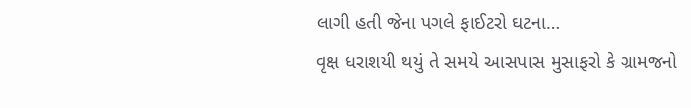લાગી હતી જેના પગલે ફાઈટરો ઘટના…
વૃક્ષ ધરાશયી થયું તે સમયે આસપાસ મુસાફરો કે ગ્રામજનો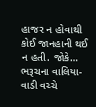હાજર ન હોવાથી કોઈ જાનહાની થઈ ન હતી. જોકે…
ભરૂચના વાલિયા-વાડી વચ્ચે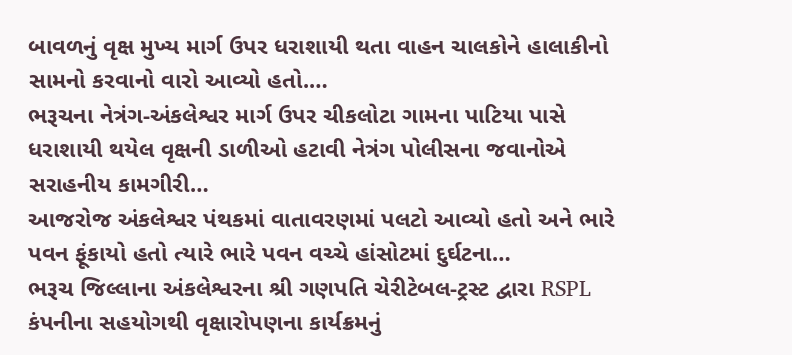બાવળનું વૃક્ષ મુખ્ય માર્ગ ઉપર ધરાશાયી થતા વાહન ચાલકોને હાલાકીનો સામનો કરવાનો વારો આવ્યો હતો.…
ભરૂચના નેત્રંગ-અંકલેશ્વર માર્ગ ઉપર ચીકલોટા ગામના પાટિયા પાસે ધરાશાયી થયેલ વૃક્ષની ડાળીઓ હટાવી નેત્રંગ પોલીસના જવાનોએ સરાહનીય કામગીરી…
આજરોજ અંકલેશ્વર પંથકમાં વાતાવરણમાં પલટો આવ્યો હતો અને ભારે પવન ફૂંકાયો હતો ત્યારે ભારે પવન વચ્ચે હાંસોટમાં દુર્ઘટના…
ભરૂચ જિલ્લાના અંકલેશ્વરના શ્રી ગણપતિ ચેરીટેબલ-ટ્રસ્ટ દ્વારા RSPL કંપનીના સહયોગથી વૃક્ષારોપણના કાર્યક્રમનું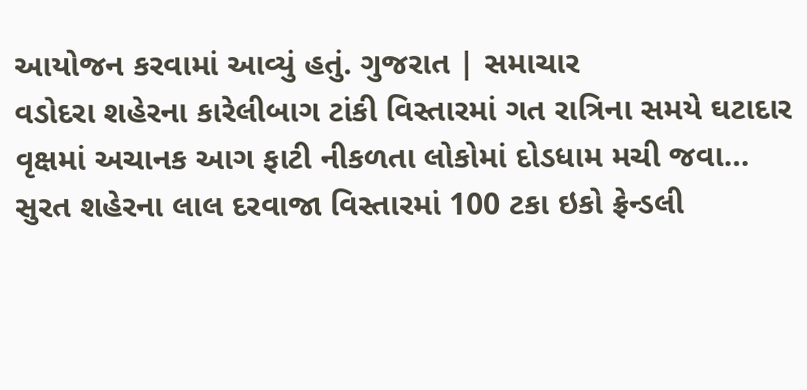આયોજન કરવામાં આવ્યું હતું. ગુજરાત | સમાચાર
વડોદરા શહેરના કારેલીબાગ ટાંકી વિસ્તારમાં ગત રાત્રિના સમયે ઘટાદાર વૃક્ષમાં અચાનક આગ ફાટી નીકળતા લોકોમાં દોડધામ મચી જવા…
સુરત શહેરના લાલ દરવાજા વિસ્તારમાં 100 ટકા ઇકો ફ્રેન્ડલી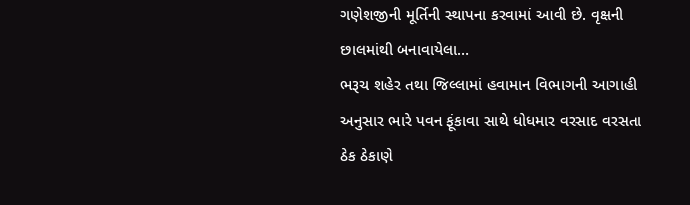ગણેશજીની મૂર્તિની સ્થાપના કરવામાં આવી છે. વૃક્ષની છાલમાંથી બનાવાયેલા…
ભરૂચ શહેર તથા જિલ્લામાં હવામાન વિભાગની આગાહી અનુસાર ભારે પવન ફૂંકાવા સાથે ધોધમાર વરસાદ વરસતા ઠેક ઠેકાણે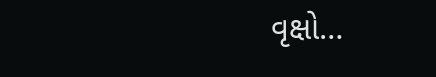વૃક્ષો…